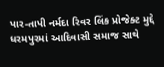પાર-તાપી નર્મદા રિવર લિંક પ્રોજેક્ટ મુદ્દે ધરમપુરમાં આદિવાસી સમાજ સાથે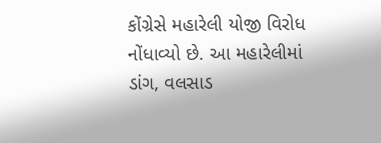કોંગ્રેસે મહારેલી યોજી વિરોધ નોંધાવ્યો છે. આ મહારેલીમાં ડાંગ, વલસાડ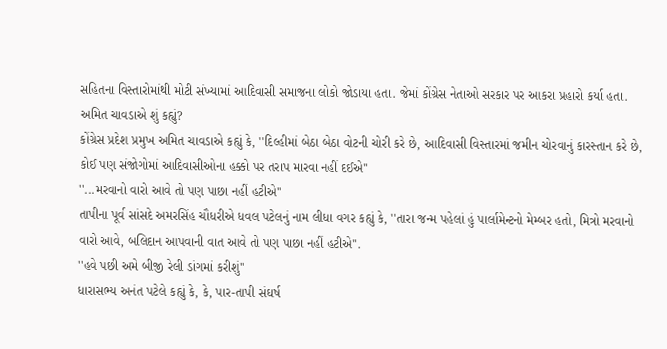સહિતના વિસ્તારોમાંથી મોટી સંખ્યામાં આદિવાસી સમાજના લોકો જોડાયા હતા. જેમાં કોંગ્રેસ નેતાઓ સરકાર પર આકરા પ્રહારો કર્યા હતા.
અમિત ચાવડાએ શું કહ્યું?
કોંગ્રેસ પ્રદેશ પ્રમુખ અમિત ચાવડાએ કહ્યું કે, ''દિલ્હીમાં બેઠા બેઠા વોટની ચોરી કરે છે, આદિવાસી વિસ્તારમાં જમીન ચોરવાનું કારસ્તાન કરે છે, કોઈ પણ સંજોગોમાં આદિવાસીઓના હક્કો પર તરાપ મારવા નહીં દઈએ''
''...મરવાનો વારો આવે તો પણ પાછા નહીં હટીએ''
તાપીના પૂર્વ સાંસદે અમરસિંહ ચૌધરીએ ધવલ પટેલનું નામ લીધા વગર કહ્યું કે, ''તારા જન્મ પહેલાં હું પાર્લામેન્ટનો મેમ્બર હતો, મિત્રો મરવાનો વારો આવે, બલિદાન આપવાની વાત આવે તો પણ પાછા નહીં હટીએ''.
''હવે પછી અમે બીજી રેલી ડાંગમાં કરીશું''
ધારાસભ્ય અનંત પટેલે કહ્યું કે, કે, પાર-તાપી સંઘર્ષ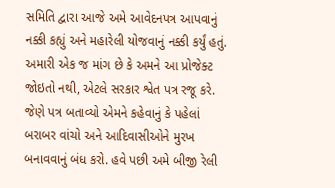સમિતિ દ્વારા આજે અમે આવેદનપત્ર આપવાનું નક્કી કહ્યું અને મહારેલી યોજવાનું નક્કી કર્યું હતું. અમારી એક જ માંગ છે કે અમને આ પ્રોજેક્ટ જોઇતો નથી, એટલે સરકાર શ્વેત પત્ર રજૂ કરે. જેણે પત્ર બતાવ્યો એમને કહેવાનું કે પહેલાં બરાબર વાંચો અને આદિવાસીઓને મુરખ બનાવવાનું બંધ કરો. હવે પછી અમે બીજી રેલી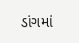ડાંગમાં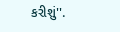કરીશું''.